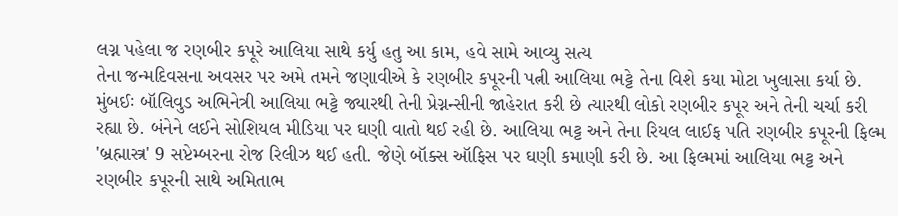લગ્ન પહેલા જ રણબીર કપૂરે આલિયા સાથે કર્યુ હતુ આ કામ, હવે સામે આવ્યુ સત્ય
તેના જન્મદિવસના અવસર પર અમે તમને જણાવીએ કે રણબીર કપૂરની પત્ની આલિયા ભટ્ટે તેના વિશે કયા મોટા ખુલાસા કર્યા છે.
મુંબઈઃ બૉલિવુડ અભિનેત્રી આલિયા ભટ્ટે જ્યારથી તેની પ્રેગ્નન્સીની જાહેરાત કરી છે ત્યારથી લોકો રણબીર કપૂર અને તેની ચર્ચા કરી રહ્યા છે. બંનેને લઈને સોશિયલ મીડિયા પર ઘણી વાતો થઈ રહી છે. આલિયા ભટ્ટ અને તેના રિયલ લાઈફ પતિ રણબીર કપૂરની ફિલ્મ 'બ્રહ્માસ્ત્ર' 9 સપ્ટેમ્બરના રોજ રિલીઝ થઈ હતી. જેણે બૉક્સ ઑફિસ પર ઘણી કમાણી કરી છે. આ ફિલ્મમાં આલિયા ભટ્ટ અને રણબીર કપૂરની સાથે અમિતાભ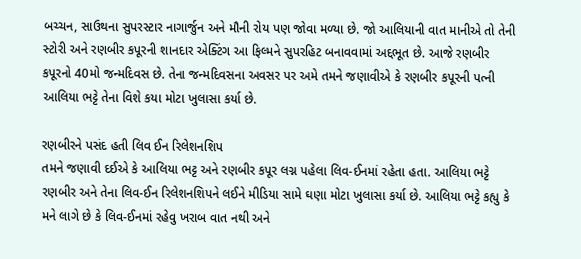બચ્ચન, સાઉથના સુપરસ્ટાર નાગાર્જુન અને મૌની રોય પણ જોવા મળ્યા છે. જો આલિયાની વાત માનીએ તો તેની સ્ટોરી અને રણબીર કપૂરની શાનદાર એક્ટિંગ આ ફિલ્મને સુપરહિટ બનાવવામાં અદ્દભૂત છે. આજે રણબીર કપૂરનો 40મો જન્મદિવસ છે. તેના જન્મદિવસના અવસર પર અમે તમને જણાવીએ કે રણબીર કપૂરની પત્ની આલિયા ભટ્ટે તેના વિશે કયા મોટા ખુલાસા કર્યા છે.

રણબીરને પસંદ હતી લિવ ઈન રિલેશનશિપ
તમને જણાવી દઈએ કે આલિયા ભટ્ટ અને રણબીર કપૂર લગ્ન પહેલા લિવ-ઈનમાં રહેતા હતા. આલિયા ભટ્ટે રણબીર અને તેના લિવ-ઈન રિલેશનશિપને લઈને મીડિયા સામે ઘણા મોટા ખુલાસા કર્યા છે. આલિયા ભટ્ટે કહ્યુ કે મને લાગે છે કે લિવ-ઈનમાં રહેવુ ખરાબ વાત નથી અને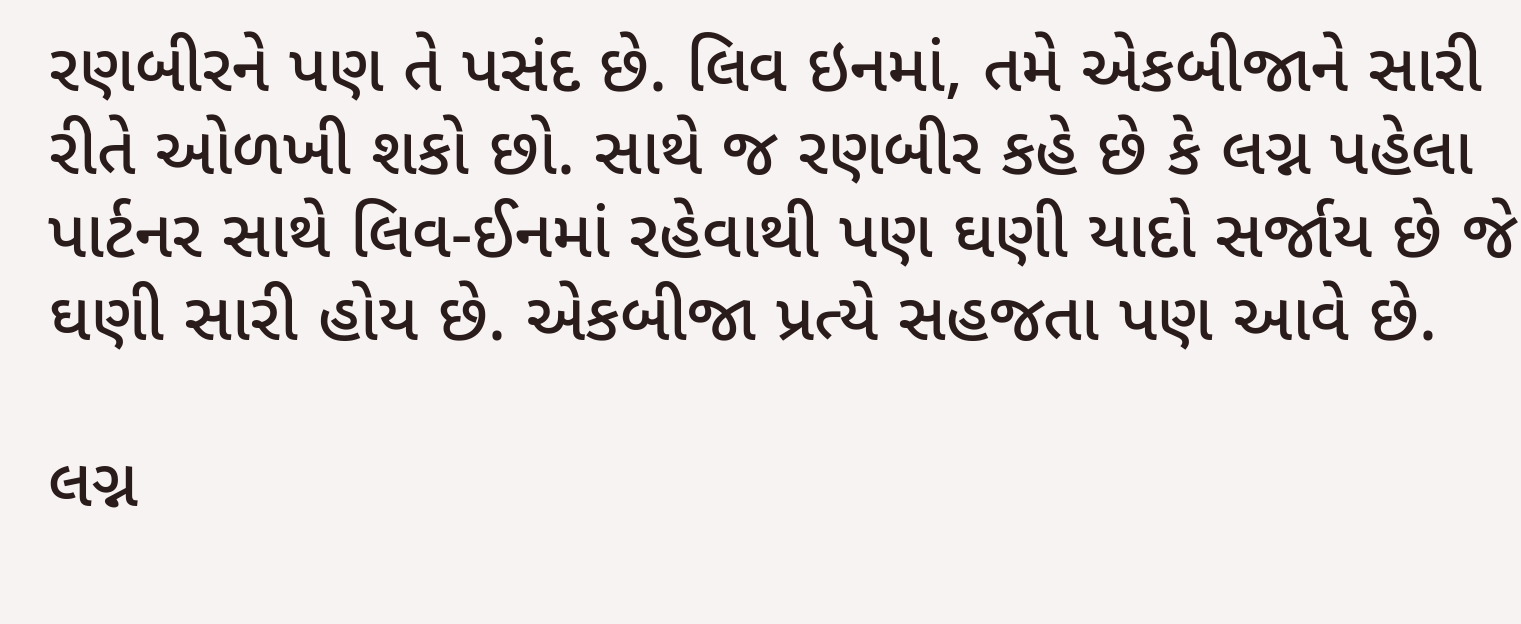રણબીરને પણ તે પસંદ છે. લિવ ઇનમાં, તમે એકબીજાને સારી રીતે ઓળખી શકો છો. સાથે જ રણબીર કહે છે કે લગ્ન પહેલા પાર્ટનર સાથે લિવ-ઈનમાં રહેવાથી પણ ઘણી યાદો સર્જાય છે જે ઘણી સારી હોય છે. એકબીજા પ્રત્યે સહજતા પણ આવે છે.

લગ્ન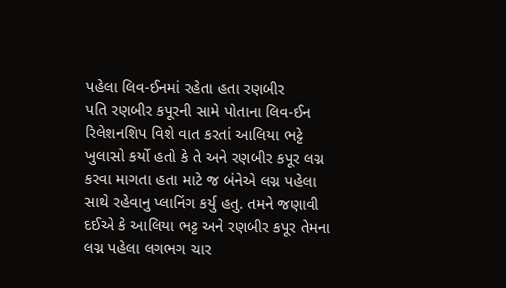પહેલા લિવ-ઈનમાં રહેતા હતા રણબીર
પતિ રણબીર કપૂરની સામે પોતાના લિવ-ઈન રિલેશનશિપ વિશે વાત કરતાં આલિયા ભટ્ટે ખુલાસો કર્યો હતો કે તે અને રણબીર કપૂર લગ્ન કરવા માગતા હતા માટે જ બંનેએ લગ્ન પહેલા સાથે રહેવાનુ પ્લાનિંગ કર્યુ હતુ. તમને જણાવી દઈએ કે આલિયા ભટ્ટ અને રણબીર કપૂર તેમના લગ્ન પહેલા લગભગ ચાર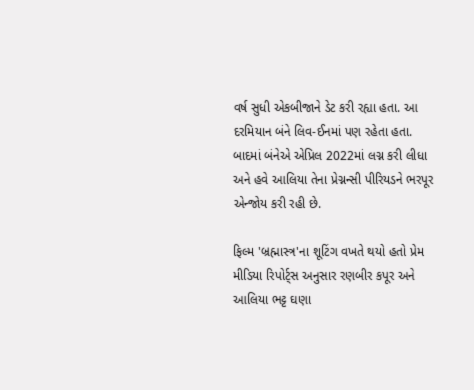વર્ષ સુધી એકબીજાને ડેટ કરી રહ્યા હતા. આ દરમિયાન બંને લિવ-ઈનમાં પણ રહેતા હતા. બાદમાં બંનેએ એપ્રિલ 2022માં લગ્ન કરી લીધા અને હવે આલિયા તેના પ્રેગ્નન્સી પીરિયડને ભરપૂર એન્જોય કરી રહી છે.

ફિલ્મ 'બ્રહ્માસ્ત્ર'ના શૂટિંગ વખતે થયો હતો પ્રેમ
મીડિયા રિપોર્ટ્સ અનુસાર રણબીર કપૂર અને આલિયા ભટ્ટ ઘણા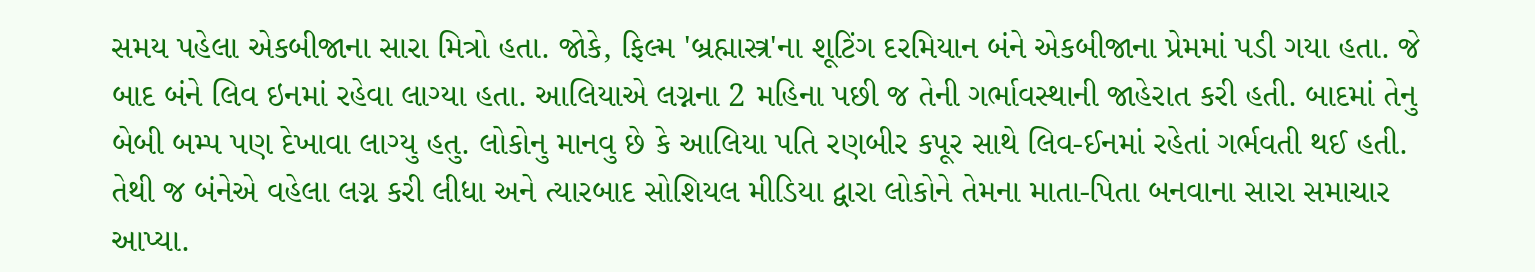સમય પહેલા એકબીજાના સારા મિત્રો હતા. જોકે, ફિલ્મ 'બ્રહ્માસ્ત્ર'ના શૂટિંગ દરમિયાન બંને એકબીજાના પ્રેમમાં પડી ગયા હતા. જે બાદ બંને લિવ ઇનમાં રહેવા લાગ્યા હતા. આલિયાએ લગ્નના 2 મહિના પછી જ તેની ગર્ભાવસ્થાની જાહેરાત કરી હતી. બાદમાં તેનુ બેબી બમ્પ પણ દેખાવા લાગ્યુ હતુ. લોકોનુ માનવુ છે કે આલિયા પતિ રણબીર કપૂર સાથે લિવ-ઈનમાં રહેતાં ગર્ભવતી થઈ હતી. તેથી જ બંનેએ વહેલા લગ્ન કરી લીધા અને ત્યારબાદ સોશિયલ મીડિયા દ્વારા લોકોને તેમના માતા-પિતા બનવાના સારા સમાચાર આપ્યા.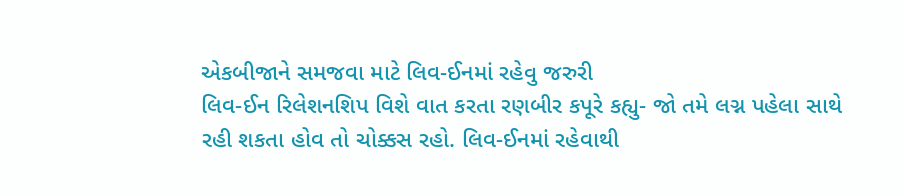એકબીજાને સમજવા માટે લિવ-ઈનમાં રહેવુ જરુરી
લિવ-ઈન રિલેશનશિપ વિશે વાત કરતા રણબીર કપૂરે કહ્યુ- જો તમે લગ્ન પહેલા સાથે રહી શકતા હોવ તો ચોક્કસ રહો. લિવ-ઈનમાં રહેવાથી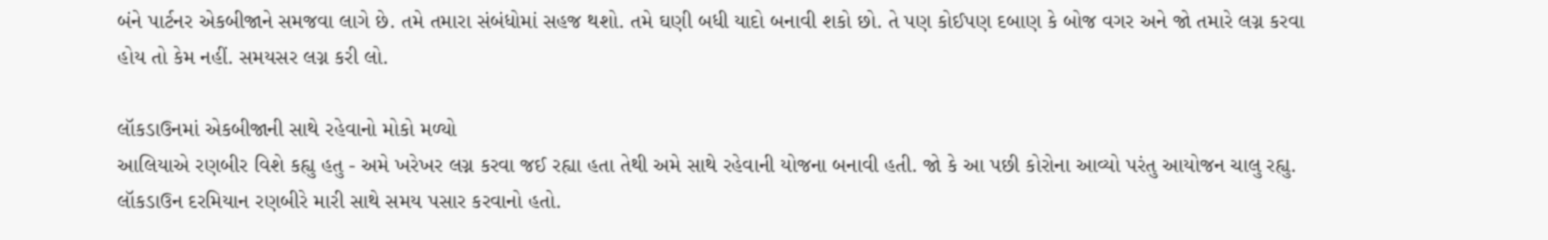બંને પાર્ટનર એકબીજાને સમજવા લાગે છે. તમે તમારા સંબંધોમાં સહજ થશો. તમે ઘણી બધી યાદો બનાવી શકો છો. તે પણ કોઈપણ દબાણ કે બોજ વગર અને જો તમારે લગ્ન કરવા હોય તો કેમ નહીં. સમયસર લગ્ન કરી લો.

લૉકડાઉનમાં એકબીજાની સાથે રહેવાનો મોકો મળ્યો
આલિયાએ રણબીર વિશે કહ્યુ હતુ - અમે ખરેખર લગ્ન કરવા જઈ રહ્યા હતા તેથી અમે સાથે રહેવાની યોજના બનાવી હતી. જો કે આ પછી કોરોના આવ્યો પરંતુ આયોજન ચાલુ રહ્યુ. લૉકડાઉન દરમિયાન રણબીરે મારી સાથે સમય પસાર કરવાનો હતો.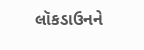લૉકડાઉનને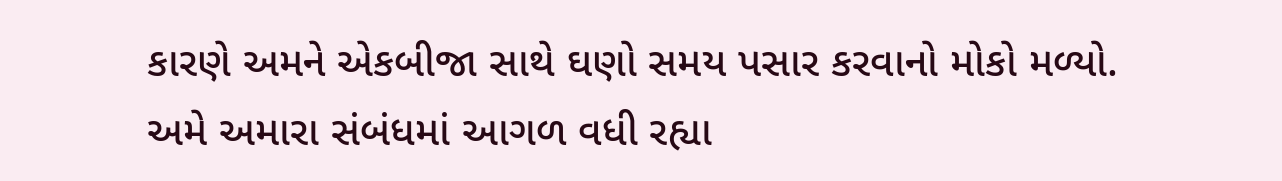કારણે અમને એકબીજા સાથે ઘણો સમય પસાર કરવાનો મોકો મળ્યો. અમે અમારા સંબંધમાં આગળ વધી રહ્યા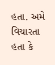હતા. અમે વિચારતા હતા કે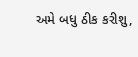અમે બધુ ઠીક કરીશુ,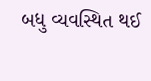બધુ વ્યવસ્થિત થઈ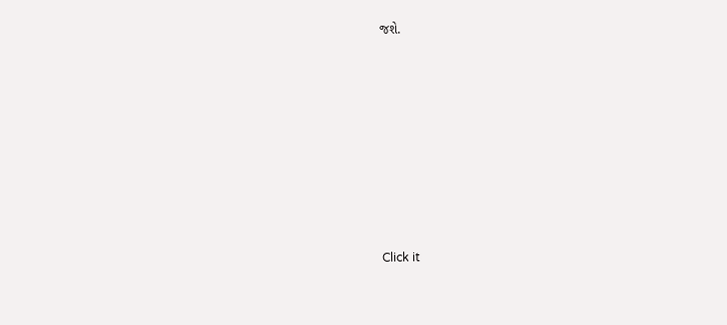જશે.












Click it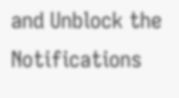and Unblock the Notifications